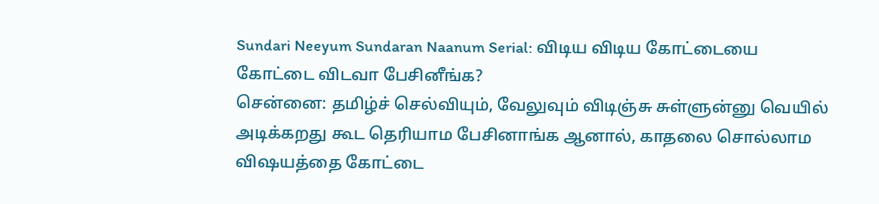Sundari Neeyum Sundaran Naanum Serial: விடிய விடிய கோட்டையை கோட்டை விடவா பேசினீங்க?
சென்னை: தமிழ்ச் செல்வியும், வேலுவும் விடிஞ்சு சுள்ளுன்னு வெயில் அடிக்கறது கூட தெரியாம பேசினாங்க ஆனால், காதலை சொல்லாம விஷயத்தை கோட்டை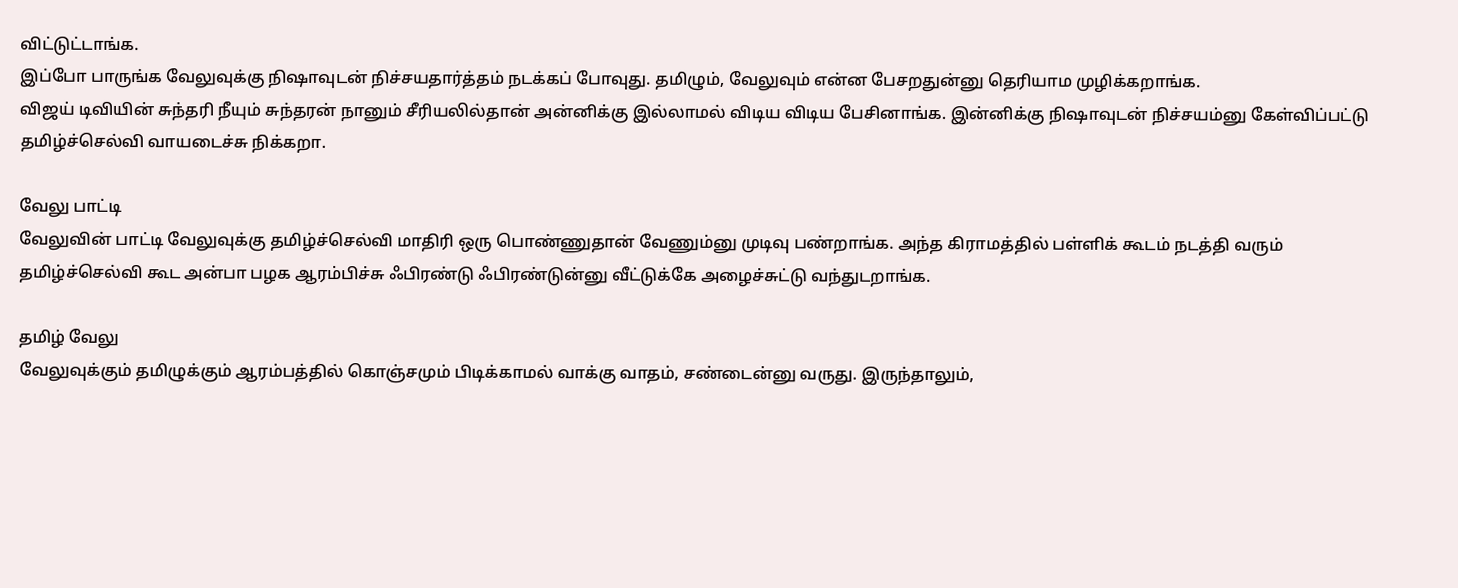விட்டுட்டாங்க.
இப்போ பாருங்க வேலுவுக்கு நிஷாவுடன் நிச்சயதார்த்தம் நடக்கப் போவுது. தமிழும், வேலுவும் என்ன பேசறதுன்னு தெரியாம முழிக்கறாங்க.
விஜய் டிவியின் சுந்தரி நீயும் சுந்தரன் நானும் சீரியலில்தான் அன்னிக்கு இல்லாமல் விடிய விடிய பேசினாங்க. இன்னிக்கு நிஷாவுடன் நிச்சயம்னு கேள்விப்பட்டு தமிழ்ச்செல்வி வாயடைச்சு நிக்கறா.

வேலு பாட்டி
வேலுவின் பாட்டி வேலுவுக்கு தமிழ்ச்செல்வி மாதிரி ஒரு பொண்ணுதான் வேணும்னு முடிவு பண்றாங்க. அந்த கிராமத்தில் பள்ளிக் கூடம் நடத்தி வரும் தமிழ்ச்செல்வி கூட அன்பா பழக ஆரம்பிச்சு ஃபிரண்டு ஃபிரண்டுன்னு வீட்டுக்கே அழைச்சுட்டு வந்துடறாங்க.

தமிழ் வேலு
வேலுவுக்கும் தமிழுக்கும் ஆரம்பத்தில் கொஞ்சமும் பிடிக்காமல் வாக்கு வாதம், சண்டைன்னு வருது. இருந்தாலும்,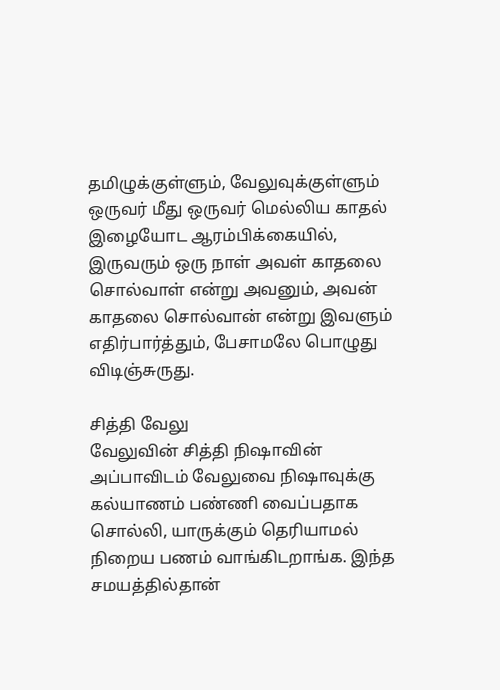தமிழுக்குள்ளும், வேலுவுக்குள்ளும் ஒருவர் மீது ஒருவர் மெல்லிய காதல் இழையோட ஆரம்பிக்கையில், இருவரும் ஒரு நாள் அவள் காதலை சொல்வாள் என்று அவனும், அவன் காதலை சொல்வான் என்று இவளும் எதிர்பார்த்தும், பேசாமலே பொழுது விடிஞ்சுருது.

சித்தி வேலு
வேலுவின் சித்தி நிஷாவின் அப்பாவிடம் வேலுவை நிஷாவுக்கு கல்யாணம் பண்ணி வைப்பதாக சொல்லி, யாருக்கும் தெரியாமல் நிறைய பணம் வாங்கிடறாங்க. இந்த சமயத்தில்தான்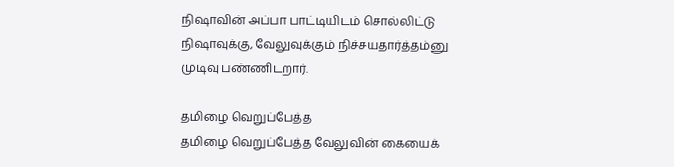நிஷாவின் அப்பா பாட்டியிடம் சொல்லிட்டு நிஷாவுக்கு, வேலுவுக்கும் நிச்சயதார்த்தம்னு முடிவு பண்ணிடறார்.

தமிழை வெறுப்பேத்த
தமிழை வெறுப்பேத்த வேலுவின் கையைக்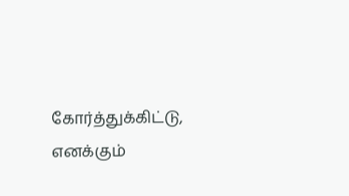கோர்த்துக்கிட்டு, எனக்கும்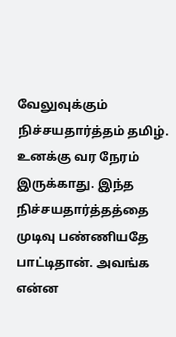வேலுவுக்கும் நிச்சயதார்த்தம் தமிழ். உனக்கு வர நேரம் இருக்காது. இந்த நிச்சயதார்த்தத்தை முடிவு பண்ணியதே பாட்டிதான். அவங்க என்ன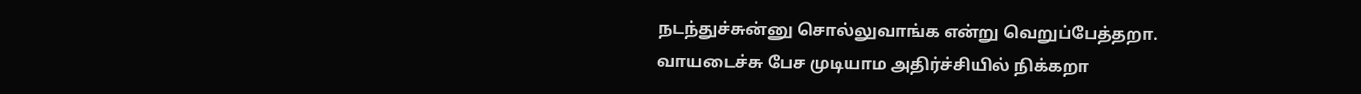நடந்துச்சுன்னு சொல்லுவாங்க என்று வெறுப்பேத்தறா.
வாயடைச்சு பேச முடியாம அதிர்ச்சியில் நிக்கறா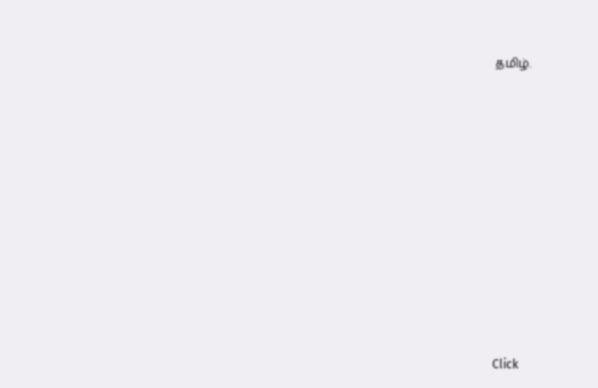தமிழ்.












Click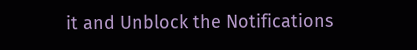it and Unblock the Notifications